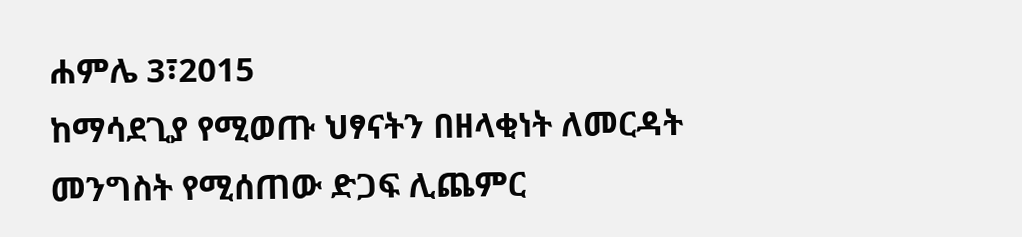ሐምሌ 3፣2015
ከማሳደጊያ የሚወጡ ህፃናትን በዘላቂነት ለመርዳት መንግስት የሚሰጠው ድጋፍ ሊጨምር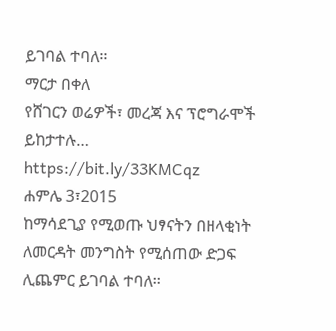ይገባል ተባለ፡፡
ማርታ በቀለ
የሸገርን ወሬዎች፣ መረጃ እና ፕሮግራሞች ይከታተሉ…
https://bit.ly/33KMCqz
ሐምሌ 3፣2015
ከማሳደጊያ የሚወጡ ህፃናትን በዘላቂነት ለመርዳት መንግስት የሚሰጠው ድጋፍ ሊጨምር ይገባል ተባለ፡፡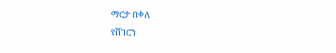ማርታ በቀለ
የሸገርን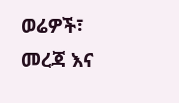ወሬዎች፣ መረጃ እና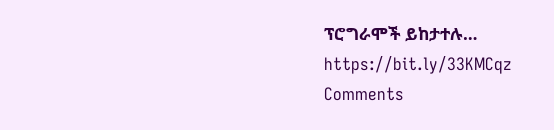ፕሮግራሞች ይከታተሉ…
https://bit.ly/33KMCqz
Comments